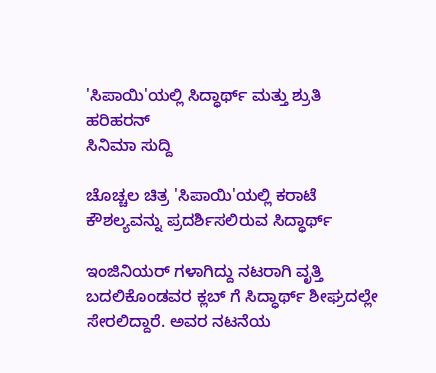'ಸಿಪಾಯಿ'ಯಲ್ಲಿ ಸಿದ್ಧಾರ್ಥ್ ಮತ್ತು ಶ್ರುತಿ ಹರಿಹರನ್
ಸಿನಿಮಾ ಸುದ್ದಿ

ಚೊಚ್ಚಲ ಚಿತ್ರ 'ಸಿಪಾಯಿ'ಯಲ್ಲಿ ಕರಾಟೆ ಕೌಶಲ್ಯವನ್ನು ಪ್ರದರ್ಶಿಸಲಿರುವ ಸಿದ್ಧಾರ್ಥ್

ಇಂಜಿನಿಯರ್ ಗಳಾಗಿದ್ದು ನಟರಾಗಿ ವೃತ್ತಿ ಬದಲಿಕೊಂಡವರ ಕ್ಲಬ್ ಗೆ ಸಿದ್ಧಾರ್ಥ್ ಶೀಘ್ರದಲ್ಲೇ ಸೇರಲಿದ್ದಾರೆ. ಅವರ ನಟನೆಯ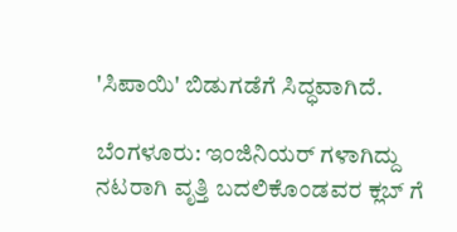'ಸಿಪಾಯಿ' ಬಿಡುಗಡೆಗೆ ಸಿದ್ಧವಾಗಿದೆ.

ಬೆಂಗಳೂರು: ಇಂಜಿನಿಯರ್ ಗಳಾಗಿದ್ದು ನಟರಾಗಿ ವೃತ್ತಿ ಬದಲಿಕೊಂಡವರ ಕ್ಲಬ್ ಗೆ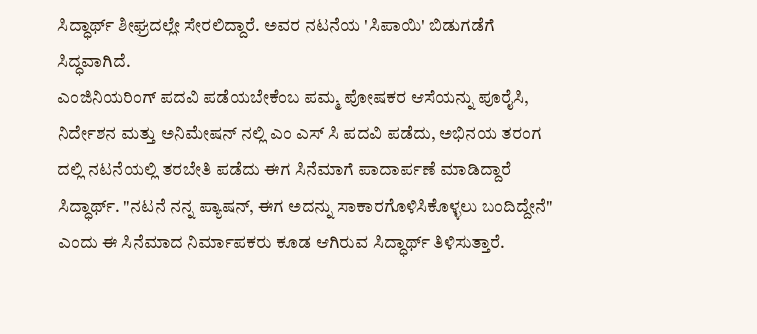ಸಿದ್ಧಾರ್ಥ್ ಶೀಘ್ರದಲ್ಲೇ ಸೇರಲಿದ್ದಾರೆ. ಅವರ ನಟನೆಯ 'ಸಿಪಾಯಿ' ಬಿಡುಗಡೆಗೆ ಸಿದ್ಧವಾಗಿದೆ.
ಎಂಜಿನಿಯರಿಂಗ್ ಪದವಿ ಪಡೆಯಬೇಕೆಂಬ ಪಮ್ಮ ಪೋಷಕರ ಆಸೆಯನ್ನು ಪೂರೈಸಿ, ನಿರ್ದೇಶನ ಮತ್ತು ಅನಿಮೇಷನ್ ನಲ್ಲಿ ಎಂ ಎಸ್ ಸಿ ಪದವಿ ಪಡೆದು, ಅಭಿನಯ ತರಂಗ ದಲ್ಲಿ ನಟನೆಯಲ್ಲಿ ತರಬೇತಿ ಪಡೆದು ಈಗ ಸಿನೆಮಾಗೆ ಪಾದಾರ್ಪಣೆ ಮಾಡಿದ್ದಾರೆ ಸಿದ್ಧಾರ್ಥ್. "ನಟನೆ ನನ್ನ ಪ್ಯಾಷನ್, ಈಗ ಅದನ್ನು ಸಾಕಾರಗೊಳಿಸಿಕೊಳ್ಳಲು ಬಂದಿದ್ದೇನೆ" ಎಂದು ಈ ಸಿನೆಮಾದ ನಿರ್ಮಾಪಕರು ಕೂಡ ಆಗಿರುವ ಸಿದ್ಧಾರ್ಥ್ ತಿಳಿಸುತ್ತಾರೆ.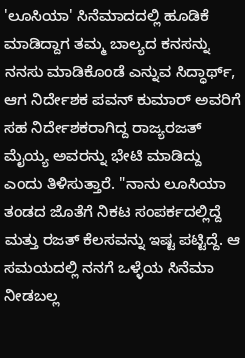'ಲೂಸಿಯಾ' ಸಿನೆಮಾದದಲ್ಲಿ ಹೂಡಿಕೆ ಮಾಡಿದ್ದಾಗ ತಮ್ಮ ಬಾಲ್ಯದ ಕನಸನ್ನು ನನಸು ಮಾಡಿಕೊಂಡೆ ಎನ್ನುವ ಸಿದ್ಧಾರ್ಥ್, ಆಗ ನಿರ್ದೇಶಕ ಪವನ್ ಕುಮಾರ್ ಅವರಿಗೆ ಸಹ ನಿರ್ದೇಶಕರಾಗಿದ್ದ ರಾಜ್ಯರಜತ್ ಮೈಯ್ಯ ಅವರನ್ನು ಭೇಟಿ ಮಾಡಿದ್ದು ಎಂದು ತಿಳಿಸುತ್ತಾರೆ. "ನಾನು ಲೂಸಿಯಾ ತಂಡದ ಜೊತೆಗೆ ನಿಕಟ ಸಂಪರ್ಕದಲ್ಲಿದ್ದೆ ಮತ್ತು ರಜತ್ ಕೆಲಸವನ್ನು ಇಷ್ಟ ಪಟ್ಟಿದ್ದೆ. ಆ ಸಮಯದಲ್ಲಿ ನನಗೆ ಒಳ್ಳೆಯ ಸಿನೆಮಾ ನೀಡಬಲ್ಲ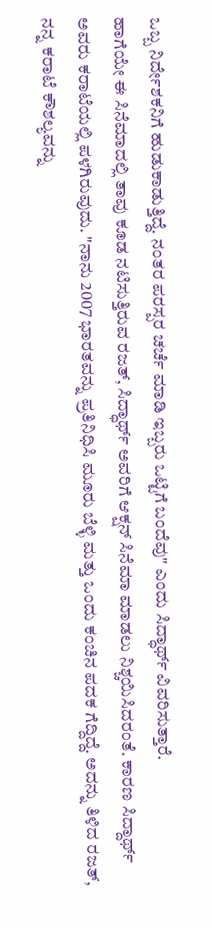ಒಬ್ಬ ನಿರ್ದೇಶಕನಿಗೆ ಹುಡುಕಾಡುತ್ತಿದ್ದೆ. ನಂತರ ಪರಸ್ಪರ ಚರ್ಚೆ ಮಾಡಿ ಇಬ್ಬರು ಒಟ್ಟಿಗೆ ಬಂದೆವು" ಎಂದು ಸಿದ್ಧಾರ್ಥ್ ವಿವರಿಸುತ್ತಾರೆ.
ಹಾಗೆಯೇ ಈ ಸಿನೆಮಾದಲ್ಲಿ ತಾವು ಕೂಡ ನಟಿಸುತ್ತಿರುವ ರಜತ್, ಸಿದ್ಧಾರ್ಥ್ ಅವರಿಗೆ ಆಕ್ಷನ್ ಸಿನೆಮಾ ಮಾಡಲು ನಿಶ್ಚಯಿಸಿದರಂತೆ. ಕಾರಣ ಸಿದ್ದಾರ್ಥ್ ಅವರು ಕರಾಟೆಯಲ್ಲಿ ಪಳಗಿರುವುದು. "ನಾನು 2007 ಭಾರತವನ್ನು ಪ್ರತಿನಿಧಿಸಿ ಮೂರು ಬೆಳ್ಳಿ ಮತ್ತು ಒಂದು ಕಂಚಿನ ಪದಕ ಗೆದ್ದಿದ್ದೆ. ಅದನ್ನು ತಿಳಿದ ರಜತ್, ನನ್ನ ಕರಾಟೆ ಕೌಶಲ್ಯವನ್ನು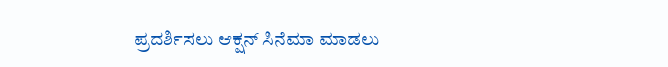ಪ್ರದರ್ಶಿಸಲು ಆಕ್ಷನ್ ಸಿನೆಮಾ ಮಾಡಲು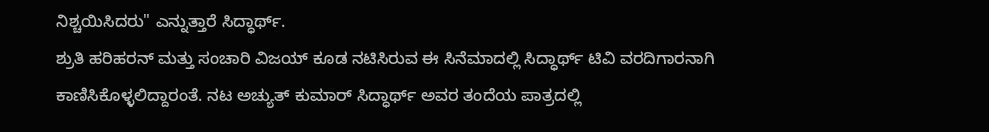ನಿಶ್ಚಯಿಸಿದರು" ಎನ್ನುತ್ತಾರೆ ಸಿದ್ಧಾರ್ಥ್.
ಶ್ರುತಿ ಹರಿಹರನ್ ಮತ್ತು ಸಂಚಾರಿ ವಿಜಯ್ ಕೂಡ ನಟಿಸಿರುವ ಈ ಸಿನೆಮಾದಲ್ಲಿ ಸಿದ್ಧಾರ್ಥ್ ಟಿವಿ ವರದಿಗಾರನಾಗಿ ಕಾಣಿಸಿಕೊಳ್ಳಲಿದ್ದಾರಂತೆ. ನಟ ಅಚ್ಯುತ್ ಕುಮಾರ್ ಸಿದ್ಧಾರ್ಥ್ ಅವರ ತಂದೆಯ ಪಾತ್ರದಲ್ಲಿ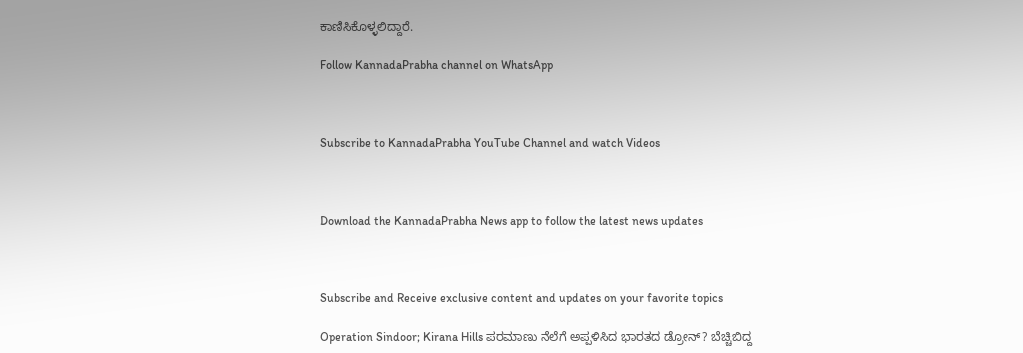ಕಾಣಿಸಿಕೊಳ್ಳಲಿದ್ದಾರೆ.

Follow KannadaPrabha channel on WhatsApp



Subscribe to KannadaPrabha YouTube Channel and watch Videos



Download the KannadaPrabha News app to follow the latest news updates



Subscribe and Receive exclusive content and updates on your favorite topics

Operation Sindoor; Kirana Hills ಪರಮಾಣು ನೆಲೆಗೆ ಅಪ್ಪಳಿಸಿದ ಭಾರತದ ಡ್ರೋನ್? ಬೆಚ್ಚಿಬಿದ್ದ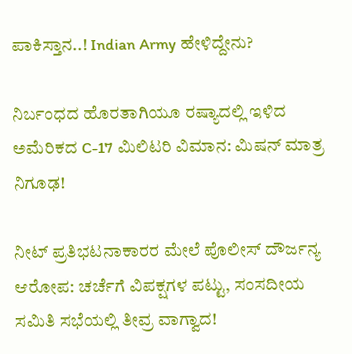ಪಾಕಿಸ್ತಾನ..! Indian Army ಹೇಳಿದ್ದೇನು?

ನಿರ್ಬಂಧದ ಹೊರತಾಗಿಯೂ ರಷ್ಯಾದಲ್ಲಿ ಇಳಿದ ಅಮೆರಿಕದ C-17 ಮಿಲಿಟರಿ ವಿಮಾನ: ಮಿಷನ್ ಮಾತ್ರ ನಿಗೂಢ!

ನೀಟ್ ಪ್ರತಿಭಟನಾಕಾರರ ಮೇಲೆ ಪೊಲೀಸ್ ದೌರ್ಜನ್ಯ ಆರೋಪ: ಚರ್ಚೆಗೆ ವಿಪಕ್ಷಗಳ ಪಟ್ಟು, ಸಂಸದೀಯ ಸಮಿತಿ ಸಭೆಯಲ್ಲಿ ತೀವ್ರ ವಾಗ್ವಾದ!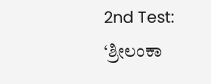2nd Test: ‘ಶ್ರೀಲಂಕಾ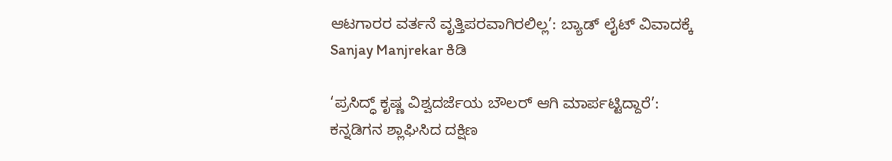ಆಟಗಾರರ ವರ್ತನೆ ವೃತ್ತಿಪರವಾಗಿರಲಿಲ್ಲ’: ಬ್ಯಾಡ್ ಲೈಟ್ ವಿವಾದಕ್ಕೆ Sanjay Manjrekar ಕಿಡಿ

‘ಪ್ರಸಿದ್ಧ್ ಕೃಷ್ಣ ವಿಶ್ವದರ್ಜೆಯ ಬೌಲರ್ ಆಗಿ ಮಾರ್ಪಟ್ಟಿದ್ದಾರೆ’: ಕನ್ನಡಿಗನ ಶ್ಲಾಘಿಸಿದ ದಕ್ಷಿಣ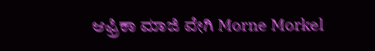ಆಫ್ರಿಕಾ ಮಾಜಿ ವೇಗಿ Morne Morkel